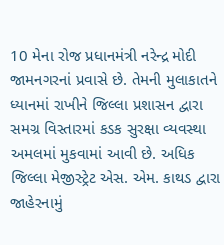10 મેના રોજ પ્રધાનમંત્રી નરેન્દ્ર મોદી જામનગરનાં પ્રવાસે છે. તેમની મુલાકાતને ધ્યાનમાં રાખીને જિલ્લા પ્રશાસન દ્વારા સમગ્ર વિસ્તારમાં કડક સુરક્ષા વ્યવસ્થા અમલમાં મુકવામાં આવી છે. અધિક જિલ્લા મેજીસ્ટ્રેટ એસ. એમ. કાથડ દ્વારા જાહેરનામું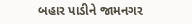બહાર પાડીને જામનગર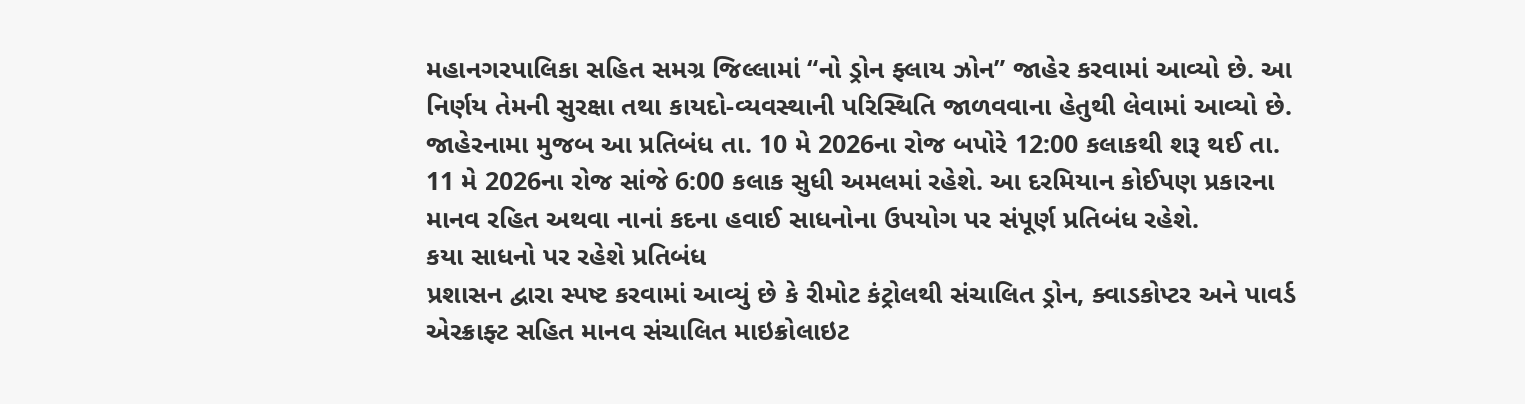મહાનગરપાલિકા સહિત સમગ્ર જિલ્લામાં “નો ડ્રોન ફ્લાય ઝોન” જાહેર કરવામાં આવ્યો છે. આ નિર્ણય તેમની સુરક્ષા તથા કાયદો-વ્યવસ્થાની પરિસ્થિતિ જાળવવાના હેતુથી લેવામાં આવ્યો છે.
જાહેરનામા મુજબ આ પ્રતિબંધ તા. 10 મે 2026ના રોજ બપોરે 12:00 કલાકથી શરૂ થઈ તા. 11 મે 2026ના રોજ સાંજે 6:00 કલાક સુધી અમલમાં રહેશે. આ દરમિયાન કોઈપણ પ્રકારના માનવ રહિત અથવા નાનાં કદના હવાઈ સાધનોના ઉપયોગ પર સંપૂર્ણ પ્રતિબંધ રહેશે.
કયા સાધનો પર રહેશે પ્રતિબંધ
પ્રશાસન દ્વારા સ્પષ્ટ કરવામાં આવ્યું છે કે રીમોટ કંટ્રોલથી સંચાલિત ડ્રોન, ક્વાડકોપ્ટર અને પાવર્ડ એરક્રાફ્ટ સહિત માનવ સંચાલિત માઇક્રોલાઇટ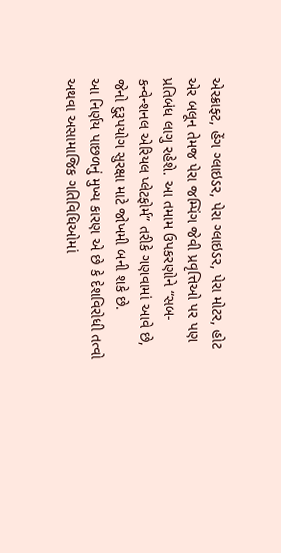એરક્રાફ્ટ, હેંગ ગ્લાઇડર, પેરા ગ્લાઇડર, પેરા મોટર, હોટ એર બલૂન તેમજ પેરા જમ્પિંગ જેવી પ્રવૃત્તિઓ પર પણ પ્રતિબંધ લાગુ રહેશે. આ તમામ ઉપકરણોને “સબ-કન્વેન્શનલ એરિયલ પ્લેટફોર્મ” તરીકે ગણવામાં આવે છે, જેનો દુરૂપયોગ સુરક્ષા માટે જોખમી બની શકે છે.
આ નિર્ણય પાછળનું મુખ્ય કારણ એ છે કે દેશવિરોધી તત્વો અથવા અસામાજિક ગતિવિધિઓમાં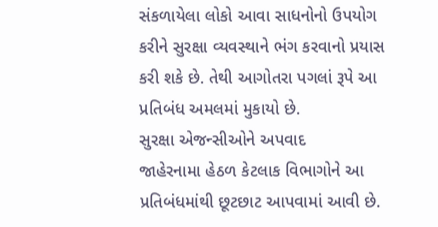સંકળાયેલા લોકો આવા સાધનોનો ઉપયોગ કરીને સુરક્ષા વ્યવસ્થાને ભંગ કરવાનો પ્રયાસ કરી શકે છે. તેથી આગોતરા પગલાં રૂપે આ પ્રતિબંધ અમલમાં મુકાયો છે.
સુરક્ષા એજન્સીઓને અપવાદ
જાહેરનામા હેઠળ કેટલાક વિભાગોને આ પ્રતિબંધમાંથી છૂટછાટ આપવામાં આવી છે.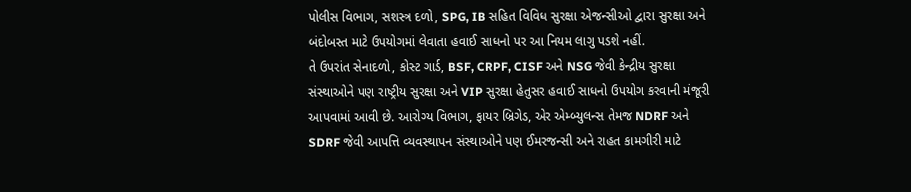પોલીસ વિભાગ, સશસ્ત્ર દળો, SPG, IB સહિત વિવિધ સુરક્ષા એજન્સીઓ દ્વારા સુરક્ષા અને બંદોબસ્ત માટે ઉપયોગમાં લેવાતા હવાઈ સાધનો પર આ નિયમ લાગુ પડશે નહીં.
તે ઉપરાંત સેનાદળો, કોસ્ટ ગાર્ડ, BSF, CRPF, CISF અને NSG જેવી કેન્દ્રીય સુરક્ષા સંસ્થાઓને પણ રાષ્ટ્રીય સુરક્ષા અને VIP સુરક્ષા હેતુસર હવાઈ સાધનો ઉપયોગ કરવાની મંજૂરી આપવામાં આવી છે. આરોગ્ય વિભાગ, ફાયર બ્રિગેડ, એર એમ્બ્યુલન્સ તેમજ NDRF અને SDRF જેવી આપત્તિ વ્યવસ્થાપન સંસ્થાઓને પણ ઈમરજન્સી અને રાહત કામગીરી માટે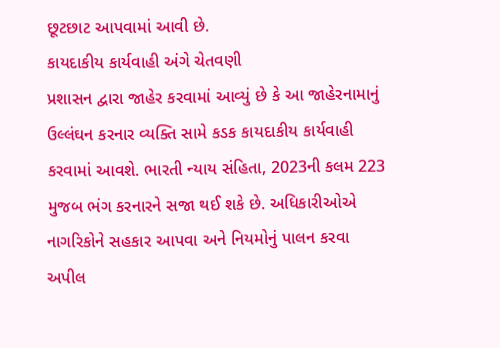છૂટછાટ આપવામાં આવી છે.
કાયદાકીય કાર્યવાહી અંગે ચેતવણી
પ્રશાસન દ્વારા જાહેર કરવામાં આવ્યું છે કે આ જાહેરનામાનું ઉલ્લંઘન કરનાર વ્યક્તિ સામે કડક કાયદાકીય કાર્યવાહી કરવામાં આવશે. ભારતી ન્યાય સંહિતા, 2023ની કલમ 223 મુજબ ભંગ કરનારને સજા થઈ શકે છે. અધિકારીઓએ નાગરિકોને સહકાર આપવા અને નિયમોનું પાલન કરવા અપીલ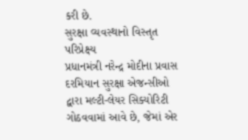કરી છે.
સુરક્ષા વ્યવસ્થાનો વિસ્તૃત પરિપ્રેક્ષ્ય
પ્રધાનમંત્રી નરેન્દ્ર મોદીના પ્રવાસ દરમિયાન સુરક્ષા એજન્સીઓ દ્વારા મલ્ટી-લેયર સિક્યોરિટી ગોઠવવામાં આવે છે, જેમાં એર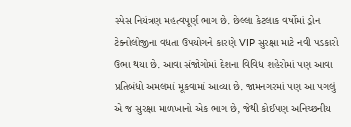સ્પેસ નિયંત્રણ મહત્વપૂર્ણ ભાગ છે. છેલ્લા કેટલાક વર્ષોમાં ડ્રોન ટેક્નોલોજીના વધતા ઉપયોગને કારણે VIP સુરક્ષા માટે નવી પડકારો ઉભા થયા છે. આવા સંજોગોમાં દેશના વિવિધ શહેરોમાં પણ આવા પ્રતિબંધો અમલમાં મૂકવામાં આવ્યા છે. જામનગરમાં પણ આ પગલું એ જ સુરક્ષા માળખાનો એક ભાગ છે, જેથી કોઈપણ અનિચ્છનીય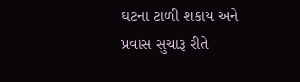ઘટના ટાળી શકાય અને પ્રવાસ સુચારૂ રીતે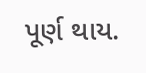પૂર્ણ થાય.